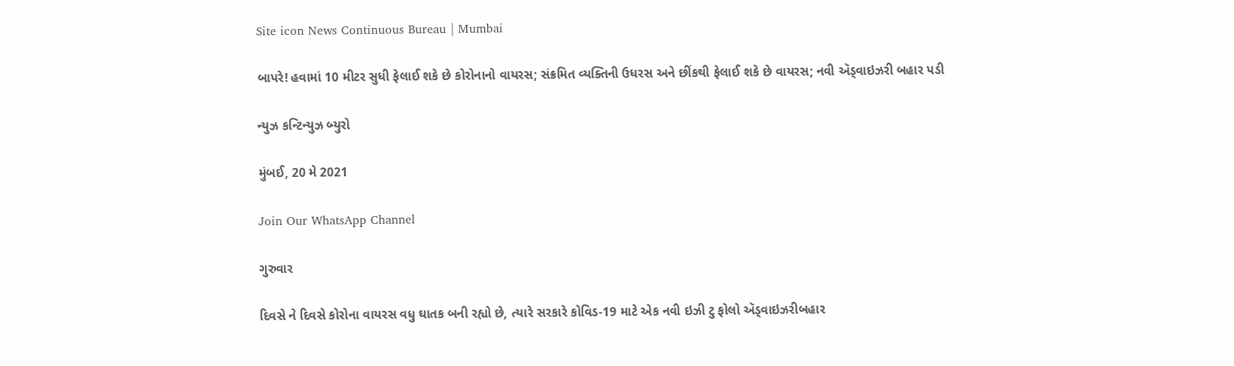Site icon News Continuous Bureau | Mumbai

બાપરે! હવામાં 10 મીટર સુધી ફેલાઈ શકે છે કોરોનાનો વાયરસ; સંક્રમિત વ્યક્તિની ઉધરસ અને છીંકથી ફેલાઈ શકે છે વાયરસ; નવી ઍડ્વાઇઝરી બહાર પડી

ન્યુઝ કન્ટિન્યુઝ બ્યુરો

મુંબઈ, 20 મે 2021

Join Our WhatsApp Channel

ગુરુવાર

દિવસે ને દિવસે કોરોના વાયરસ વધુ ઘાતક બની રહ્યો છે, ત્યારે સરકારે કોવિડ-19 માટે એક નવી ઇઝી ટુ ફોલો ઍડ્વાઇઝરીબહાર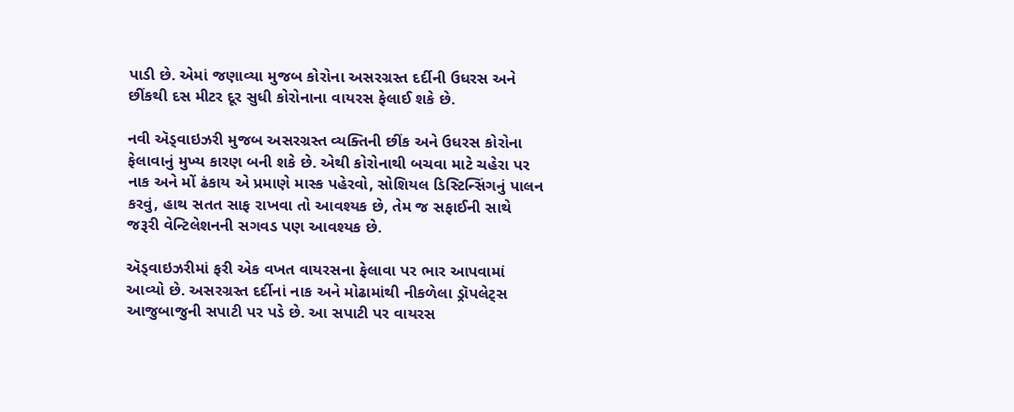પાડી છે. એમાં જણાવ્યા મુજબ કોરોના અસરગ્રસ્ત દર્દીની ઉધરસ અને છીંકથી દસ મીટર દૂર સુધી કોરોનાના વાયરસ ફેલાઈ શકે છે.

નવી ઍડ્વાઇઝરી મુજબ અસરગ્રસ્ત વ્યક્તિની છીંક અને ઉધરસ કોરોના ફેલાવાનું મુખ્ય કારણ બની શકે છે. એથી કોરોનાથી બચવા માટે ચહેરા પર નાક અને મોં ઢંકાય એ પ્રમાણે માસ્ક પહેરવો, સોશિયલ ડિસ્ટિન્સિંગનું પાલન કરવું, હાથ સતત સાફ રાખવા તો આવશ્યક છે, તેમ જ સફાઈની સાથે જરૂરી વેન્ટિલેશનની સગવડ પણ આવશ્યક છે.

ઍડ્વાઇઝરીમાં ફરી એક વખત વાયરસના ફેલાવા પર ભાર આપવામાં આવ્યો છે. અસરગ્રસ્ત દર્દીનાં નાક અને મોઢામાંથી નીકળેલા ડ્રૉપલેટ્સ આજુબાજુની સપાટી પર પડે છે. આ સપાટી પર વાયરસ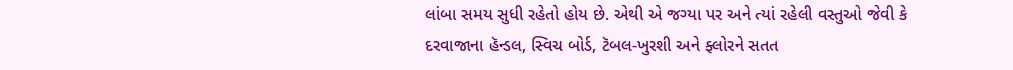લાંબા સમય સુધી રહેતો હોય છે. એથી એ જગ્યા પર અને ત્યાં રહેલી વસ્તુઓ જેવી કે દરવાજાના હૅન્ડલ, સ્વિચ બોર્ડ, ટૅબલ-ખુરશી અને ફ્લોરને સતત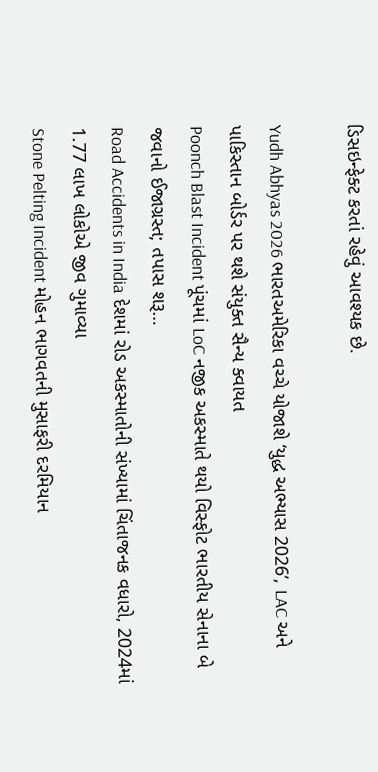ડિસઇન્ફેક્ટ કરતાં રહેવું આવશ્યક છે.

Yudh Abhyas 2026 ભારતઅમેરિકા વચ્ચે યોજાશે ‘યુદ્ધ અભ્યાસ 2026’, LAC અને પાકિસ્તાન બોર્ડર પર થશે સંયુક્ત સૈન્ય ક્વાયત
Poonch Blast Incident પૂંચમાં LoC નજીક અકસ્માતે થયો વિસ્ફોટ ભારતીય સેનાના બે જવાનો ઈજાગ્રસ્ત; તપાસ શરૂ…
Road Accidents in India દેશમાં રોડ અકસ્માતોની સંખ્યામાં ચિંતાજનક વધારો, 2024માં 1.77 લાખ લોકોએ જીવ ગુમાવ્યા
Stone Pelting Incident મોહન ભાગવતની મુસાફરી દરમિયાન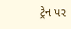ટ્રેન પર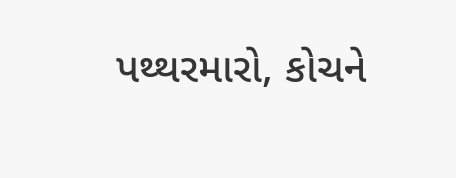પથ્થરમારો, કોચને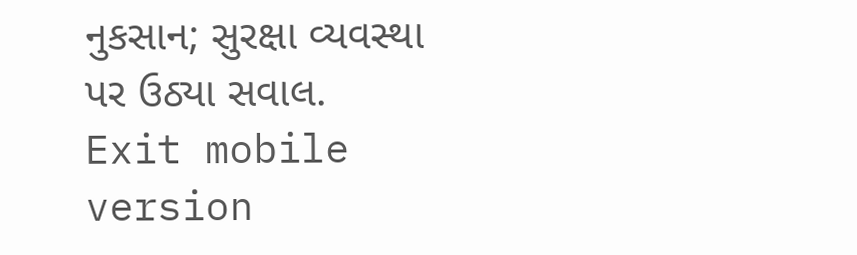નુકસાન; સુરક્ષા વ્યવસ્થા પર ઉઠ્યા સવાલ.
Exit mobile version